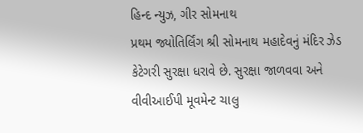હિન્દ ન્યુઝ, ગીર સોમનાથ
પ્રથમ જ્યોતિર્લિંગ શ્રી સોમનાથ મહાદેવનું મંદિર ઝેડ કેટેગરી સુરક્ષા ધરાવે છે. સુરક્ષા જાળવવા અને વીવીઆઈપી મૂવમેન્ટ ચાલુ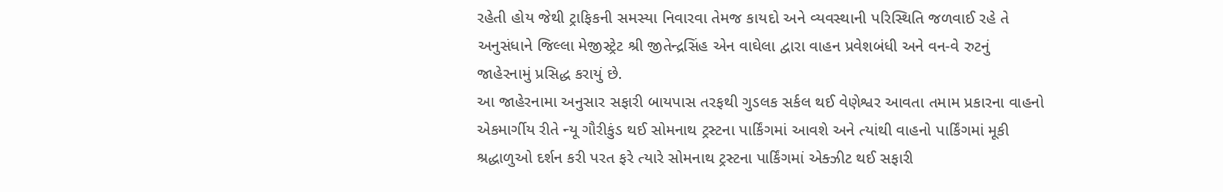રહેતી હોય જેથી ટ્રાફિકની સમસ્યા નિવારવા તેમજ કાયદો અને વ્યવસ્થાની પરિસ્થિતિ જળવાઈ રહે તે અનુસંધાને જિલ્લા મેજીસ્ટ્રેટ શ્રી જીતેન્દ્રસિંહ એન વાઘેલા દ્વારા વાહન પ્રવેશબંધી અને વન-વે રુટનું જાહેરનામું પ્રસિદ્ધ કરાયું છે.
આ જાહેરનામા અનુસાર સફારી બાયપાસ તરફથી ગુડલક સર્કલ થઈ વેણેશ્વર આવતા તમામ પ્રકારના વાહનો એકમાર્ગીય રીતે ન્યૂ ગૌરીકુંડ થઈ સોમનાથ ટ્રસ્ટના પાર્કિંગમાં આવશે અને ત્યાંથી વાહનો પાર્કિંગમાં મૂકી શ્રદ્ધાળુઓ દર્શન કરી પરત ફરે ત્યારે સોમનાથ ટ્રસ્ટના પાર્કિંગમાં એક્ઝીટ થઈ સફારી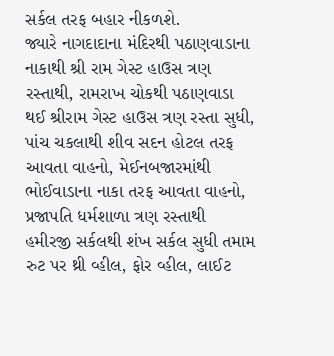સર્કલ તરફ બહાર નીકળશે.
જ્યારે નાગદાદાના મંદિરથી પઠાણવાડાના નાકાથી શ્રી રામ ગેસ્ટ હાઉસ ત્રણ રસ્તાથી, રામરાખ ચોકથી પઠાણવાડા થઈ શ્રીરામ ગેસ્ટ હાઉસ ત્રણ રસ્તા સુધી, પાંચ ચકલાથી શીવ સદન હોટલ તરફ આવતા વાહનો, મેઈનબજારમાંથી ભોઈવાડાના નાકા તરફ આવતા વાહનો, પ્રજાપતિ ધર્મશાળા ત્રણ રસ્તાથી હમીરજી સર્કલથી શંખ સર્કલ સુધી તમામ રુટ પર થ્રી વ્હીલ, ફોર વ્હીલ, લાઈટ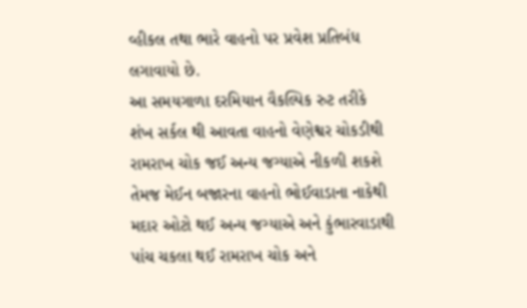વ્હીકલ તથા ભારે વાહનો પર પ્રવેશ પ્રતિબંધ લગાવાયો છે.
આ સમયગાળા દરમિયાન વૈકલ્પિક રુટ તરીકે શંખ સર્કલ થી આવતા વાહનો વેણેશ્વર ચોકડીથી રામરાખ ચોક જઈ અન્ય જગ્યાએ નીકળી શકશે તેમજ મેઈન બજારના વાહનો ભોઈવાડાના નાકેથી મદાર ઓટો થઈ અન્ય જગ્યાએ અને કુંભારવાડાથી પાંચ ચકલા થઈ રામરાખ ચોક અને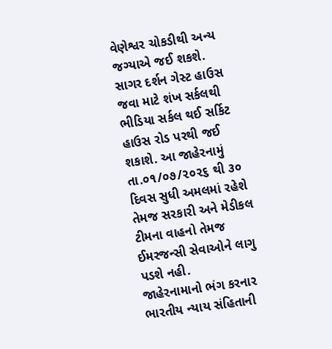વેણેશ્વર ચોકડીથી અન્ય જગ્યાએ જઈ શકશે.
સાગર દર્શન ગેસ્ટ હાઉસ જવા માટે શંખ સર્કલથી ભીડિયા સર્કલ થઈ સર્કિટ હાઉસ રોડ પરથી જઈ શકાશે. આ જાહેરનામું તા.૦૧/૦૭/૨૦૨૬ થી ૩૦ દિવસ સુધી અમલમાં રહેશે તેમજ સરકારી અને મેડીકલ ટીમના વાહનો તેમજ ઈમરજન્સી સેવાઓને લાગુ પડશે નહી.
જાહેરનામાનો ભંગ કરનાર ભારતીય ન્યાય સંહિતાની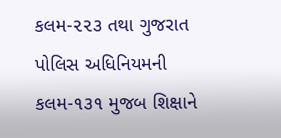કલમ-૨૨૩ તથા ગુજરાત પોલિસ અધિનિયમની કલમ-૧૩૧ મુજબ શિક્ષાને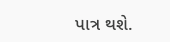પાત્ર થશે.